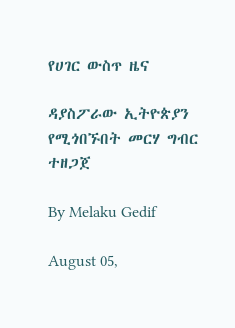የሀገር ውስጥ ዜና

ዳያስፖራው ኢትዮጵያን የሚጎበኙበት መርሃ ግብር ተዘጋጀ

By Melaku Gedif

August 05,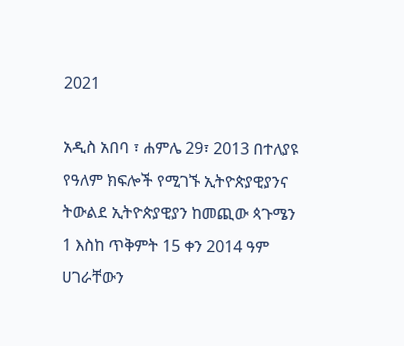2021

አዲስ አበባ ፣ ሐምሌ 29፣ 2013 በተለያዩ የዓለም ክፍሎች የሚገኙ ኢትዮጵያዊያንና ትውልደ ኢትዮጵያዊያን ከመጪው ጳጉሜን 1 እስከ ጥቅምት 15 ቀን 2014 ዓም ሀገራቸውን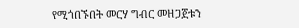የሚጎበኙበት መርሃ ግብር መዘጋጀቱን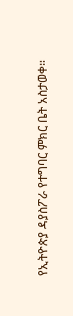የኢትዮጵያ ዳያስፖራ የተግባር ምክር ቤት አስታወቀ።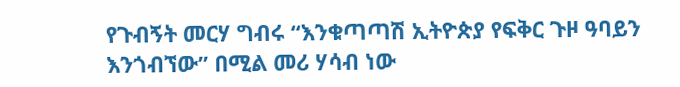የጉብኝት መርሃ ግብሩ “እንቁጣጣሽ ኢትዮጵያ የፍቅር ጉዞ ዓባይን እንጎብኘው” በሚል መሪ ሃሳብ ነው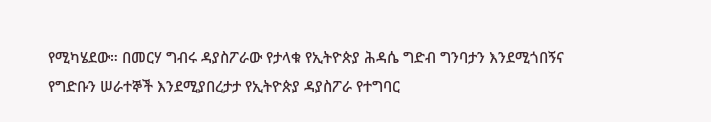የሚካሄደው። በመርሃ ግብሩ ዳያስፖራው የታላቁ የኢትዮጵያ ሕዳሴ ግድብ ግንባታን እንደሚጎበኝና የግድቡን ሠራተኞች እንደሚያበረታታ የኢትዮጵያ ዳያስፖራ የተግባር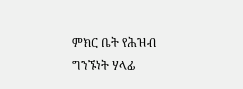ምክር ቤት የሕዝብ ግንኙነት ሃላፊ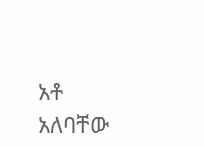አቶ አለባቸው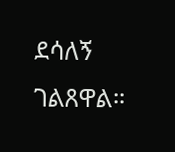ደሳለኝ ገልጸዋል።